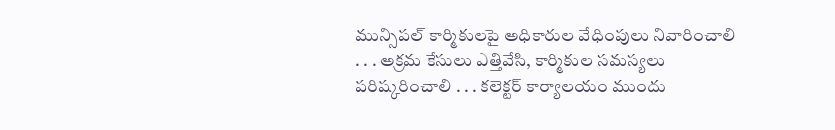మున్సిపల్ కార్మికులపై అధికారుల వేధింపులు నివారించాలి
. . . అక్రమ కేసులు ఎత్తివేసి, కార్మికుల సమస్యలు పరిష్కరించాలి . . . కలెక్టర్ కార్యాలయం ముందు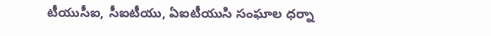టీయుసీఐ, సీఐటీయు, ఏఐటీయుసి సంఘాల ధర్నా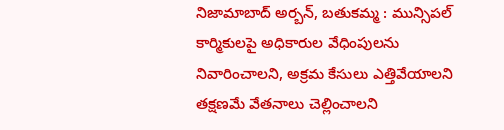నిజామాబాద్ అర్బన్, బతుకమ్మ : మున్సిపల్ కార్మికులపై అధికారుల వేధింపులను నివారించాలని, అక్రమ కేసులు ఎత్తివేయాలని తక్షణమే వేతనాలు చెల్లించాలని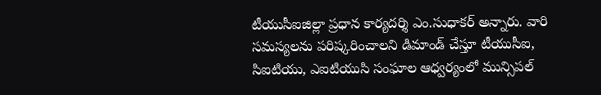టీయుసీఐజిల్లా ప్రధాన కార్యదర్శి ఎం.సుధాకర్ అన్నారు. వారి సమస్యలను పరిష్కరించాలని డిమాండ్ చేస్తూ టీయుసీఐ, సిఐటియు, ఎఐటియుసి సంఘాల ఆధ్వర్యంలో మున్సిపల్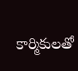కార్మికులతో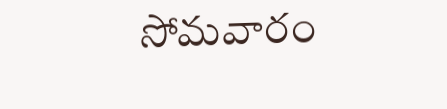సోమవారం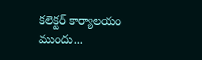కలెక్టర్ కార్యాలయం ముందు...